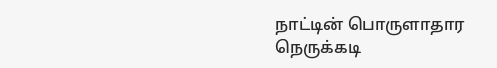நாட்டின் பொருளாதார நெருக்கடி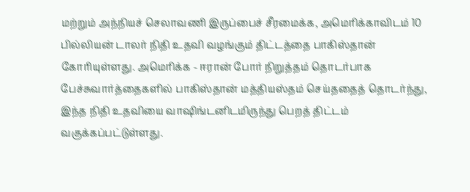மற்றும் அந்நியச் செலாவணி இருப்பைச் சீரமைக்க, அமெரிக்காவிடம் 10 பில்லியன் டாலர் நிதி உதவி வழங்கும் திட்டத்தை பாகிஸ்தான் கோரியுள்ளது. அமெரிக்க - ஈரான் போர் நிறுத்தம் தொடர்பாக பேச்சுவார்த்தைகளில் பாகிஸ்தான் மத்தியஸ்தம் செய்ததைத் தொடர்ந்து, இந்த நிதி உதவியை வாஷிங்டனிடமிருந்து பெறத் திட்டம் வகுக்கப்பட்டுள்ளது.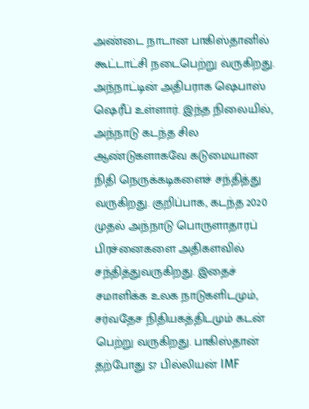அண்டை நாடான பாகிஸ்தானில் கூட்டாட்சி நடைபெற்று வருகிறது. அந்நாட்டின் அதிபராக ஷெபாஸ் ஷெரீப் உள்ளார். இந்த நிலையில், அந்நாடு கடந்த சில ஆண்டுகளாகவே கடுமையான நிதி நெருக்கடிகளைச் சந்தித்து வருகிறது. குறிப்பாக, கடந்த 2020 முதல் அந்நாடு பொருளாதாரப் பிரச்னைகளை அதிகளவில் சந்தித்துவருகிறது. இதைச் சமாளிக்க உலக நாடுகளிடமும், சர்வதேச நிதியகத்திடமும் கடன் பெற்று வருகிறது. பாகிஸ்தான் தற்போது $7 பில்லியன் IMF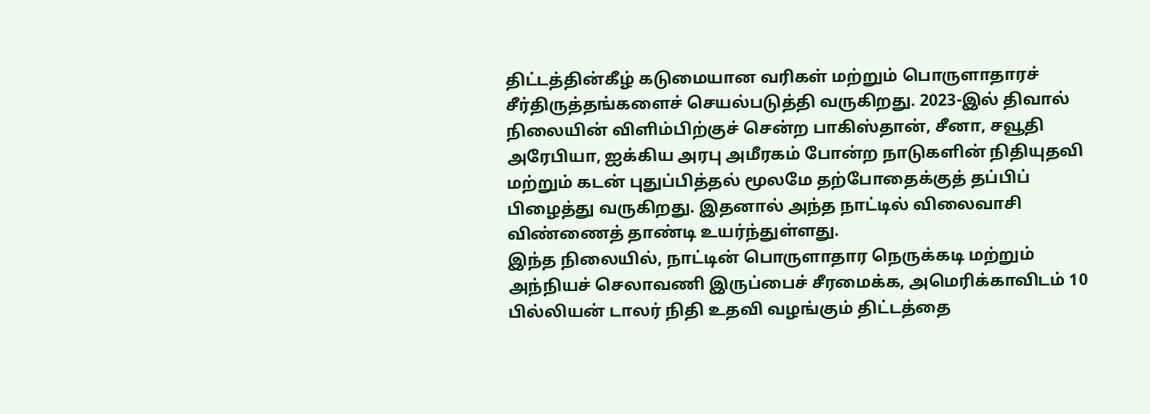திட்டத்தின்கீழ் கடுமையான வரிகள் மற்றும் பொருளாதாரச் சீர்திருத்தங்களைச் செயல்படுத்தி வருகிறது. 2023-இல் திவால் நிலையின் விளிம்பிற்குச் சென்ற பாகிஸ்தான், சீனா, சவூதி அரேபியா, ஐக்கிய அரபு அமீரகம் போன்ற நாடுகளின் நிதியுதவி மற்றும் கடன் புதுப்பித்தல் மூலமே தற்போதைக்குத் தப்பிப் பிழைத்து வருகிறது. இதனால் அந்த நாட்டில் விலைவாசி விண்ணைத் தாண்டி உயர்ந்துள்ளது.
இந்த நிலையில், நாட்டின் பொருளாதார நெருக்கடி மற்றும் அந்நியச் செலாவணி இருப்பைச் சீரமைக்க, அமெரிக்காவிடம் 10 பில்லியன் டாலர் நிதி உதவி வழங்கும் திட்டத்தை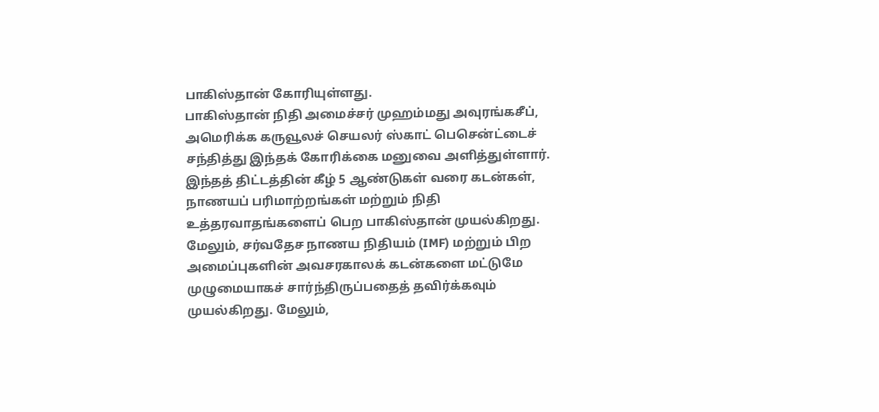பாகிஸ்தான் கோரியுள்ளது.
பாகிஸ்தான் நிதி அமைச்சர் முஹம்மது அவுரங்கசீப், அமெரிக்க கருவூலச் செயலர் ஸ்காட் பெசென்ட்டைச் சந்தித்து இந்தக் கோரிக்கை மனுவை அளித்துள்ளார். இந்தத் திட்டத்தின் கீழ் 5 ஆண்டுகள் வரை கடன்கள், நாணயப் பரிமாற்றங்கள் மற்றும் நிதி உத்தரவாதங்களைப் பெற பாகிஸ்தான் முயல்கிறது. மேலும், சர்வதேச நாணய நிதியம் (IMF) மற்றும் பிற அமைப்புகளின் அவசரகாலக் கடன்களை மட்டுமே முழுமையாகச் சார்ந்திருப்பதைத் தவிர்க்கவும் முயல்கிறது. மேலும்,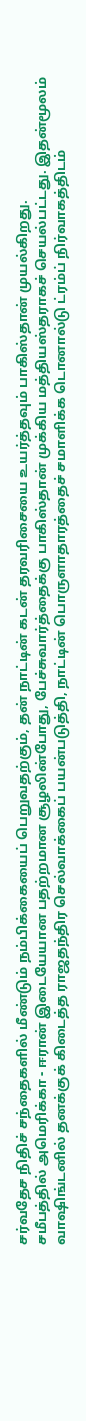சர்வதேச நிதிச் சந்தைகளில் மீண்டும் நம்பிக்கையைப் பெறுவதற்கும், தன் நாட்டின் கடன் தரவரிசையை உயர்த்தவும் பாகிஸ்தான் முயல்கிறது.
சமீபத்தில் அமெரிக்கா - ஈரான் இடையேயான பதற்றமான சூழலின்போது, பேச்சுவார்த்தைக்கு பாகிஸ்தான் முக்கிய மத்தியஸ்தராகச் செயல்பட்டது. இதன்மூலம் வாஷிங்டனில் தனக்குக் கிடைத்த ராஜதந்திர செல்வாக்கைப் பயன்படுத்தி, நாட்டின் பொருளாதாரத்தைச் சமாளிக்க டொனால்டு ட்ரம்ப் நிர்வாகத்திடம்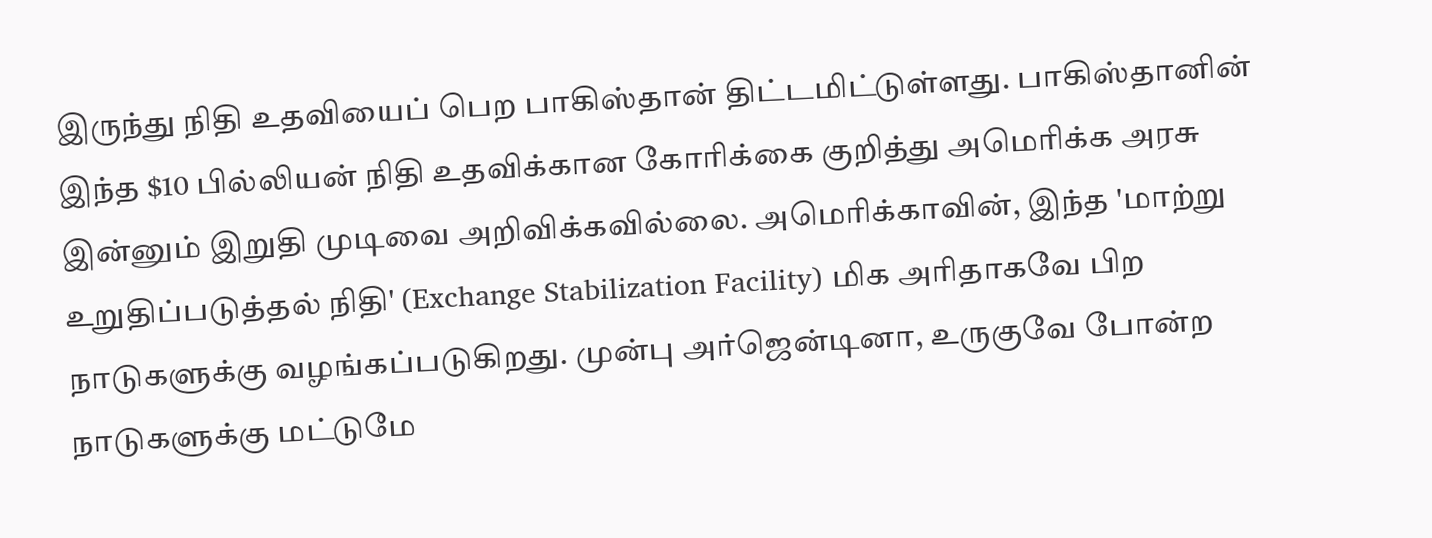இருந்து நிதி உதவியைப் பெற பாகிஸ்தான் திட்டமிட்டுள்ளது. பாகிஸ்தானின் இந்த $10 பில்லியன் நிதி உதவிக்கான கோரிக்கை குறித்து அமெரிக்க அரசு இன்னும் இறுதி முடிவை அறிவிக்கவில்லை. அமெரிக்காவின், இந்த 'மாற்று உறுதிப்படுத்தல் நிதி' (Exchange Stabilization Facility) மிக அரிதாகவே பிற நாடுகளுக்கு வழங்கப்படுகிறது. முன்பு அர்ஜென்டினா, உருகுவே போன்ற நாடுகளுக்கு மட்டுமே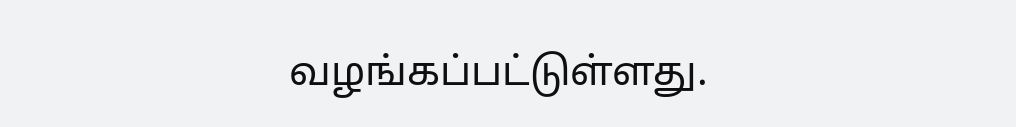வழங்கப்பட்டுள்ளது.